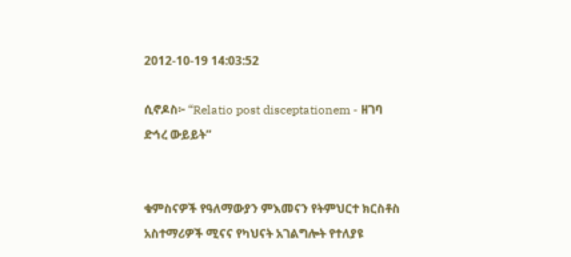2012-10-19 14:03:52

ሲኖዶስ፦ “Relatio post disceptationem - ዘገባ ድኅረ ውይይት”


ቁምስናዎች የዓለማውያን ምእመናን የትምህርተ ክርስቶስ አስተማሪዎች ሚናና የካህናት አገልግሎት የተለያዩ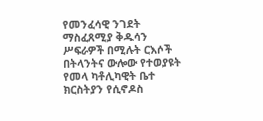የመንፈሳዊ ንገደት ማስፈጸሚያ ቅዱሳን ሥፍራዎች በሚሉት ርእሶች በትላንትና ውሎው የተወያዩት የመላ ካቶሊካዊት ቤተ ክርስትያን የሲኖዶስ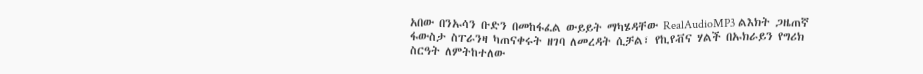አበው በንኡሳን ቡድን በመከፋፈል ውይይት ማካሄዳቸው RealAudioMP3 ልእክት ጋዜጠኛ ፋውስታ ስፐራንዛ ካጠናቀሩት ዘገባ ለመረዳት ሲቻል፣ የኪየቭና ሃልች በኡክራይን የግሪክ ስርዓት ለምትከተለው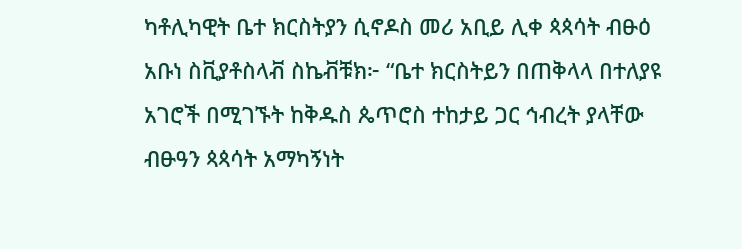ካቶሊካዊት ቤተ ክርስትያን ሲኖዶስ መሪ አቢይ ሊቀ ጳጳሳት ብፁዕ አቡነ ስቪያቶስላቭ ስኬቭቹክ፦ “ቤተ ክርስትይን በጠቅላላ በተለያዩ አገሮች በሚገኙት ከቅዱስ ጴጥሮስ ተከታይ ጋር ኅብረት ያላቸው ብፁዓን ጳጳሳት አማካኝነት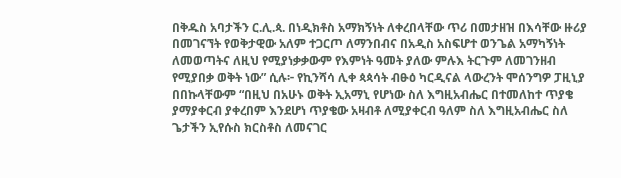በቅዱስ አባታችን ር.ሊ.ጳ. በነዲክቶስ አማክኝነት ለቀረበላቸው ጥሪ በመታዘዝ በእሳቸው ዙሪያ በመገናኘት የወቅታዊው አለም ተጋርጦ ለማንበብና በአዲስ አስፍሆተ ወንጌል አማካኝነት ለመወጣትና ለዚህ የሚያነቃቃውም የእምነት ዓመት ያለው ምሉእ ትርጉም ለመገንዘብ የሚያበቃ ወቅት ነው” ሲሉ፦ የኪንሻሳ ሊቀ ጳጳሳት ብፁዕ ካርዲናል ላውረንት ሞሰንግዎ ፓዚኒያ በበኩላቸውም “በዚህ በአሁኑ ወቅት ኢአማኒ የሆነው ስለ እግዚአብሔር በተመለከተ ጥያቄ ያማያቀርብ ያቀረበም እንደሆነ ጥያቄው አዛብቶ ለሚያቀርብ ዓለም ስለ እግዚአብሔር ስለ ጌታችን ኢየሱስ ክርስቶስ ለመናገር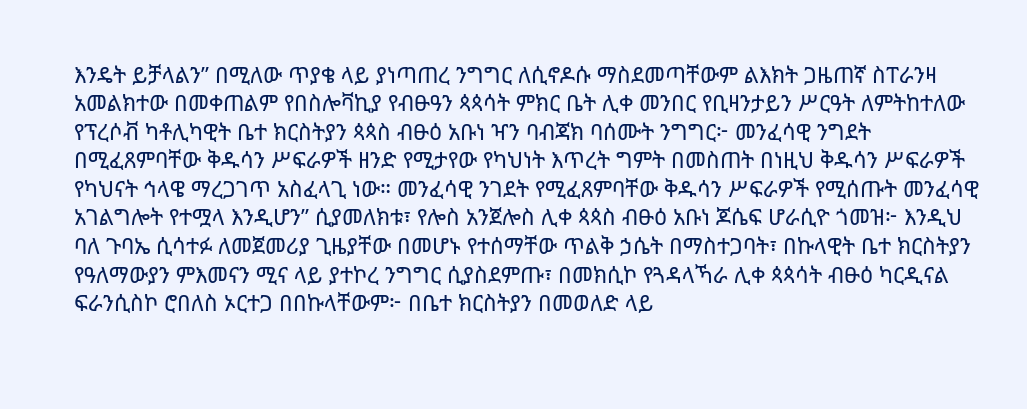እንዴት ይቻላልን” በሚለው ጥያቄ ላይ ያነጣጠረ ንግግር ለሲኖዶሱ ማስደመጣቸውም ልእክት ጋዜጠኛ ስፐራንዛ አመልክተው በመቀጠልም የበስሎቫኪያ የብፁዓን ጳጳሳት ምክር ቤት ሊቀ መንበር የቢዛንታይን ሥርዓት ለምትከተለው የፕረሶቭ ካቶሊካዊት ቤተ ክርስትያን ጳጳስ ብፁዕ አቡነ ዣን ባብጃክ ባሰሙት ንግግር፦ መንፈሳዊ ንግደት በሚፈጸምባቸው ቅዱሳን ሥፍራዎች ዘንድ የሚታየው የካህነት እጥረት ግምት በመስጠት በነዚህ ቅዱሳን ሥፍራዎች የካህናት ኅላዌ ማረጋገጥ አስፈላጊ ነው። መንፈሳዊ ንገደት የሚፈጸምባቸው ቅዱሳን ሥፍራዎች የሚሰጡት መንፈሳዊ አገልግሎት የተሟላ እንዲሆን” ሲያመለክቱ፣ የሎስ አንጀሎስ ሊቀ ጳጳስ ብፁዕ አቡነ ጆሴፍ ሆራሲዮ ጎመዝ፦ እንዲህ ባለ ጉባኤ ሲሳተፉ ለመጀመሪያ ጊዜያቸው በመሆኑ የተሰማቸው ጥልቅ ኃሴት በማስተጋባት፣ በኩላዊት ቤተ ክርስትያን የዓለማውያን ምእመናን ሚና ላይ ያተኮረ ንግግር ሲያስደምጡ፣ በመክሲኮ የጓዳላኻራ ሊቀ ጳጳሳት ብፁዕ ካርዲናል ፍራንሲስኮ ሮበለስ ኦርተጋ በበኩላቸውም፦ በቤተ ክርስትያን በመወለድ ላይ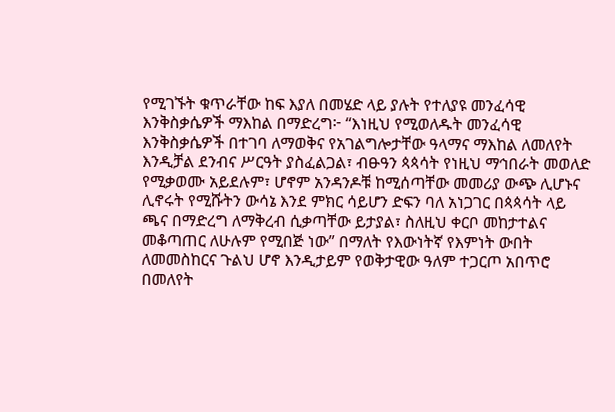የሚገኙት ቁጥራቸው ከፍ እያለ በመሄድ ላይ ያሉት የተለያዩ መንፈሳዊ እንቅስቃሴዎች ማእከል በማድረግ፦ “እነዚህ የሚወለዱት መንፈሳዊ እንቅስቃሴዎች በተገባ ለማወቅና የአገልግሎታቸው ዓላማና ማእከል ለመለየት እንዲቻል ደንብና ሥርዓት ያስፈልጋል፣ ብፁዓን ጳጳሳት የነዚህ ማኅበራት መወለድ የሚቃወሙ አይደሉም፣ ሆኖም አንዳንዶቹ ከሚሰጣቸው መመሪያ ውጭ ሊሆኑና ሊኖሩት የሚሹትን ውሳኔ እንደ ምክር ሳይሆን ድፍን ባለ አነጋገር በጳጳሳት ላይ ጫና በማድረግ ለማቅረብ ሲቃጣቸው ይታያል፣ ስለዚህ ቀርቦ መከታተልና መቆጣጠር ለሁሉም የሚበጅ ነው” በማለት የእውነትኛ የእምነት ውበት ለመመስከርና ጉልህ ሆኖ እንዲታይም የወቅታዊው ዓለም ተጋርጦ አበጥሮ በመለየት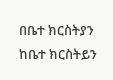በቤተ ክርስትያን ከቤተ ክርስትይን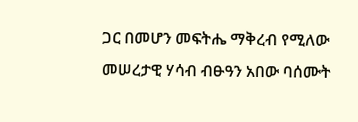ጋር በመሆን መፍትሔ ማቅረብ የሚለው መሠረታዊ ሃሳብ ብፁዓን አበው ባሰሙት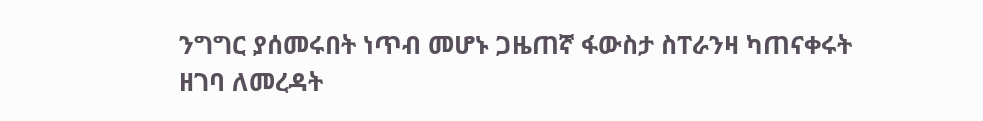ንግግር ያሰመሩበት ነጥብ መሆኑ ጋዜጠኛ ፋውስታ ስፐራንዛ ካጠናቀሩት ዘገባ ለመረዳት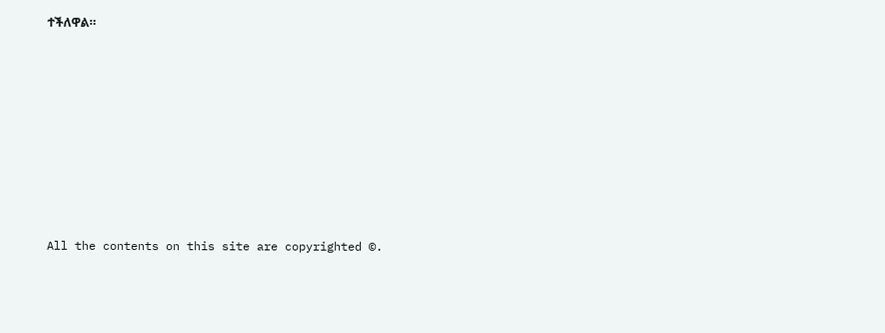ተችለዋል።








All the contents on this site are copyrighted ©.